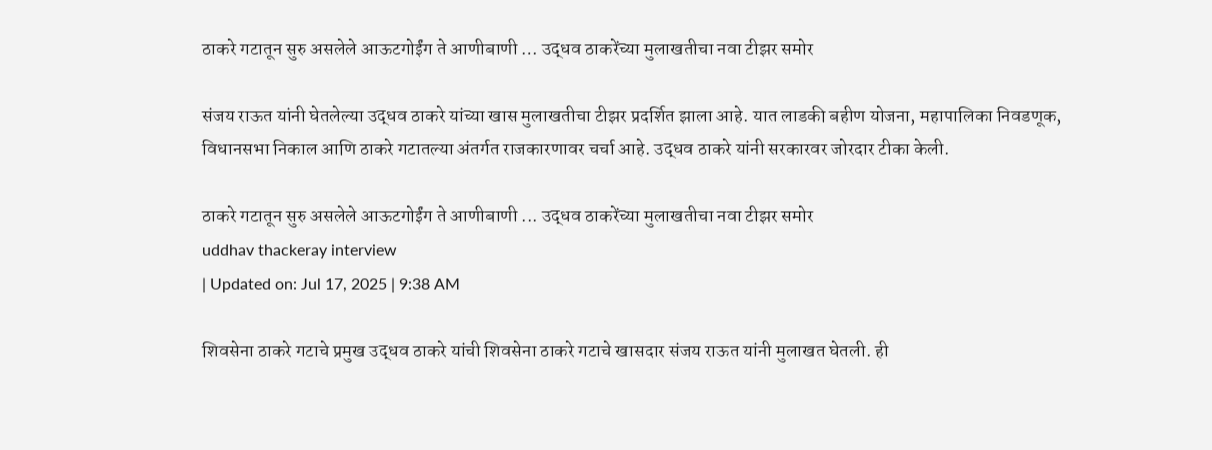ठाकरे गटातून सुरु असलेले आऊटगोईंग ते आणीबाणी … उद्धव ठाकरेंच्या मुलाखतीचा नवा टीझर समोर

संजय राऊत यांनी घेतलेल्या उद्धव ठाकरे यांच्या खास मुलाखतीचा टीझर प्रदर्शित झाला आहे. यात लाडकी बहीण योजना, महापालिका निवडणूक, विधानसभा निकाल आणि ठाकरे गटातल्या अंतर्गत राजकारणावर चर्चा आहे. उद्धव ठाकरे यांनी सरकारवर जोरदार टीका केली.

ठाकरे गटातून सुरु असलेले आऊटगोईंग ते आणीबाणी ... उद्धव ठाकरेंच्या मुलाखतीचा नवा टीझर समोर
uddhav thackeray interview
| Updated on: Jul 17, 2025 | 9:38 AM

शिवसेना ठाकरे गटाचे प्रमुख उद्धव ठाकरे यांची शिवसेना ठाकरे गटाचे खासदार संजय राऊत यांनी मुलाखत घेतली. ही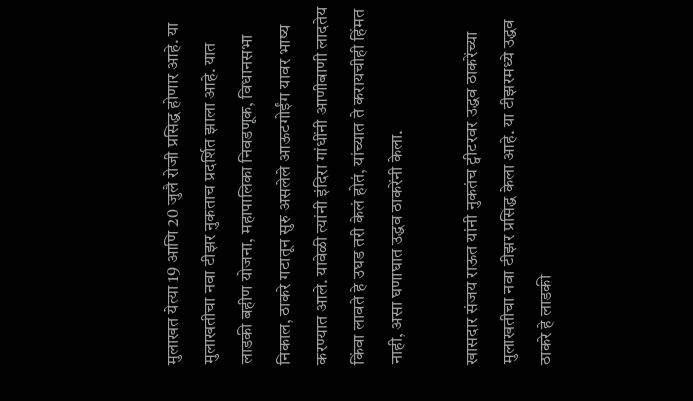मुलाखत येत्या 19 आणि 20 जुलै रोजी प्रसिद्ध होणार आहे. या मुलाखतीचा नवा टीझर नुकताच प्रदर्शित झाला आहे. यात लाडकी बहीण योजना, महापालिका निवडणूक, विधानसभा निकाल, ठाकरे गटातून सुरु असलेले आऊटगोईंग यावर भाष्य करण्यात आले. यावेळी त्यांनी इंदिरा गांधींनी आणीबाणी लादतेय किंवा लावते हे उघड तरी केलं होतं, यांच्यात ते करायचीही हिंमत नाही, असा घणाघात उद्धव ठाकरेंनी केला.

खासदार संजय राऊत यांनी नुकतंच ट्वीटरवर उद्धव ठाकरेंच्या मुलाखतीचा नवा टीझर प्रसिद्ध केला आहे. या टीझरमध्ये उद्धव ठाकरे हे लाडकी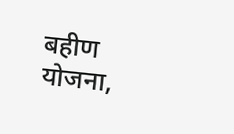बहीण योजना,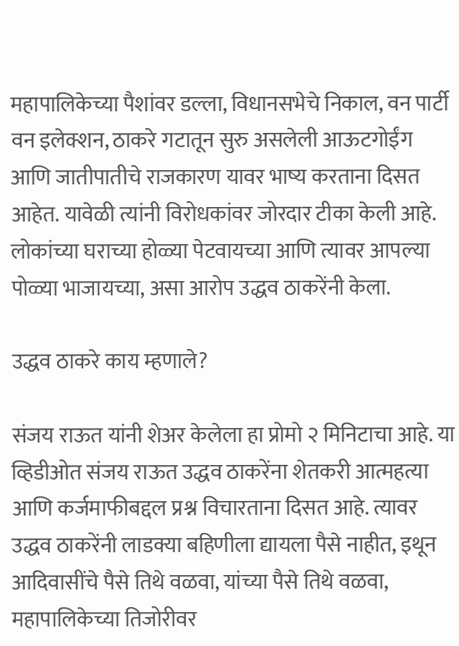महापालिकेच्या पैशांवर डल्ला, विधानसभेचे निकाल, वन पार्टी वन इलेक्शन, ठाकरे गटातून सुरु असलेली आऊटगोईंग आणि जातीपातीचे राजकारण यावर भाष्य करताना दिसत आहेत. यावेळी त्यांनी विरोधकांवर जोरदार टीका केली आहे. लोकांच्या घराच्या होळ्या पेटवायच्या आणि त्यावर आपल्या पोळ्या भाजायच्या, असा आरोप उद्धव ठाकरेंनी केला.

उद्धव ठाकरे काय म्हणाले?

संजय राऊत यांनी शेअर केलेला हा प्रोमो २ मिनिटाचा आहे. या व्हिडीओत संजय राऊत उद्धव ठाकरेंना शेतकरी आत्महत्या आणि कर्जमाफीबद्दल प्रश्न विचारताना दिसत आहे. त्यावर उद्धव ठाकरेंनी लाडक्या बहिणीला द्यायला पैसे नाहीत, इथून आदिवासींचे पैसे तिथे वळवा, यांच्या पैसे तिथे वळवा, महापालिकेच्या तिजोरीवर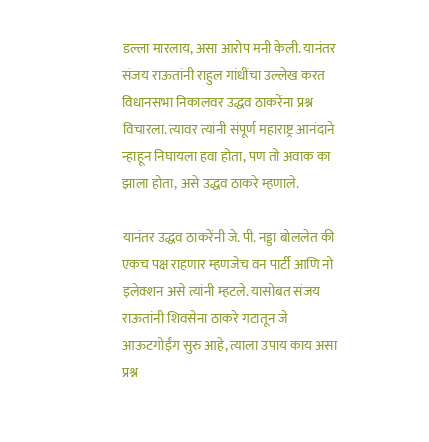डल्ला मारलाय, असा आरोप मनी केली. यानंतर संजय राऊतांनी राहुल गांधींचा उल्लेख करत विधानसभा निकालवर उद्धव ठाकरेंना प्रश्न विचारला. त्यावर त्यांनी संपूर्ण महाराष्ट्र आनंदाने न्हाहून निघायला हवा होता, पण तो अवाक का झाला होता, असे उद्धव ठाकरे म्हणाले.

यानंतर उद्धव ठाकरेंनी जे. पी. नड्डा बोललेत की एकच पक्ष राहणार म्हणजेच वन पार्टी आणि नो इलेक्शन असे त्यांनी म्हटले. यासोबत संजय राऊतांनी शिवसेना ठाकरे गटातून जे आऊटगोईंग सुरु आहे, त्याला उपाय काय असा प्रश्न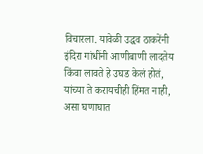विचारला. यावेळी उद्धव ठाकरेंनी इंदिरा गांधींनी आणीबाणी लादतेय किंवा लावते हे उघड केलं होतं, यांच्या ते करायचीही हिंमत नाही, असा घणाघात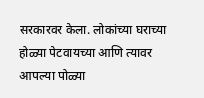सरकारवर केला. लोकांच्या घराच्या होळ्या पेटवायच्या आणि त्यावर आपल्या पोळ्या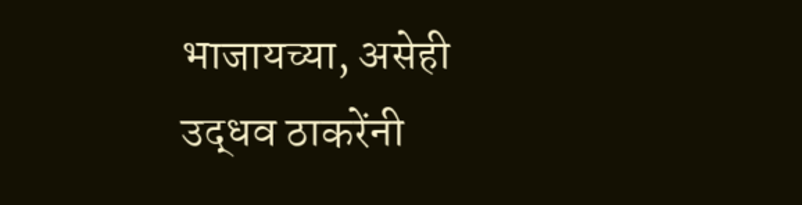भाजायच्या, असेही उद्धव ठाकरेंनी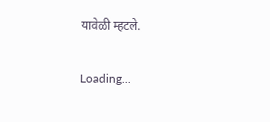यावेळी म्हटले.

Loading...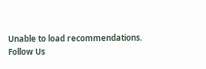Unable to load recommendations.
Follow Us